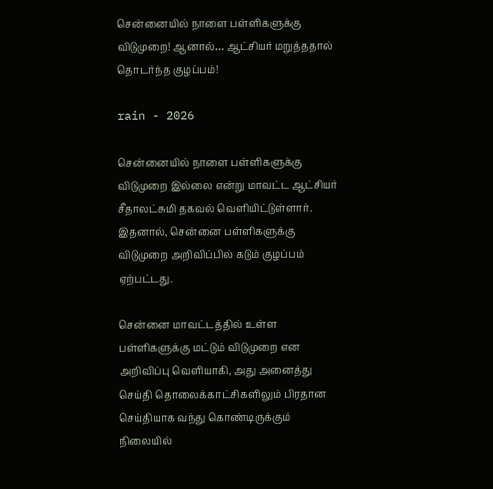சென்னையில் நாளை பள்ளிகளுக்கு விடுமுறை! ஆனால்… ஆட்சியர் மறுத்ததால் தொடர்ந்த குழப்பம்!

rain - 2026

சென்னையில் நாளை பள்ளிகளுக்கு விடுமுறை இல்லை என்று மாவட்ட ஆட்சியர் சீதாலட்சுமி தகவல் வெளியிட்டுள்ளார். இதனால், சென்னை பள்ளிகளுக்கு விடுமுறை அறிவிப்பில் கடும் குழப்பம் ஏற்பட்டது.

சென்னை மாவட்டத்தில் உள்ள பள்ளிகளுக்கு மட்டும் விடுமுறை என அறிவிப்பு வெளியாகி, அது அனைத்து செய்தி தொலைக்காட்சிகளிலும் பிரதான செய்தியாக வந்து கொண்டிருக்கும் நிலையில்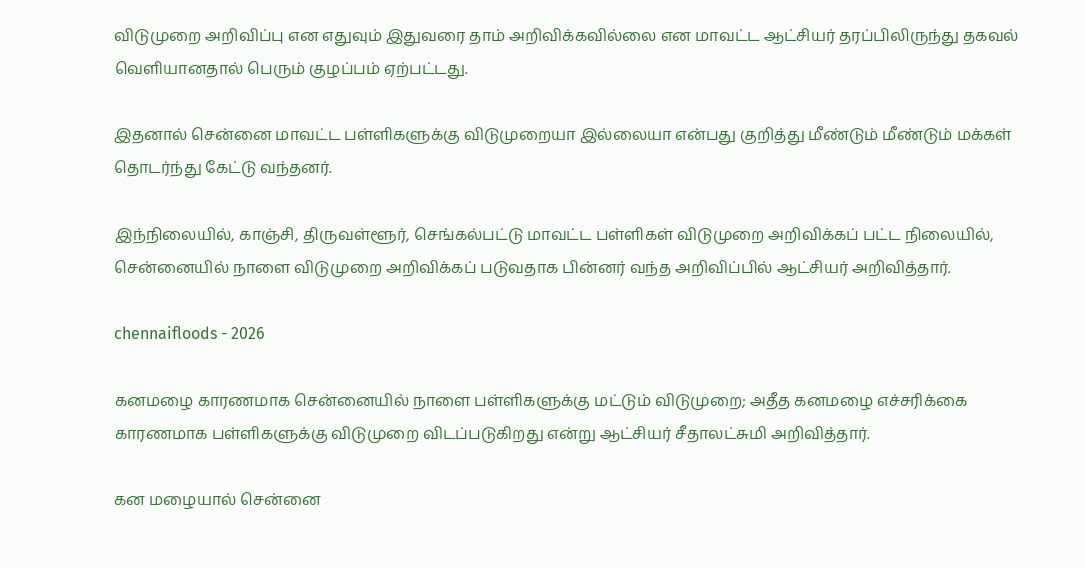விடுமுறை அறிவிப்பு என எதுவும் இதுவரை தாம் அறிவிக்கவில்லை என மாவட்ட ஆட்சியர் தரப்பிலிருந்து தகவல் வெளியானதால் பெரும் குழப்பம் ஏற்பட்டது.

இதனால் சென்னை மாவட்ட பள்ளிகளுக்கு விடுமுறையா இல்லையா என்பது குறித்து மீண்டும் மீண்டும் மக்கள் தொடர்ந்து கேட்டு வந்தனர்.

இந்நிலையில், காஞ்சி, திருவள்ளூர், செங்கல்பட்டு மாவட்ட பள்ளிகள் விடுமுறை அறிவிக்கப் பட்ட நிலையில், சென்னையில் நாளை விடுமுறை அறிவிக்கப் படுவதாக பின்னர் வந்த அறிவிப்பில் ஆட்சியர் அறிவித்தார்.

chennaifloods - 2026

கனமழை காரணமாக சென்னையில் நாளை பள்ளிகளுக்கு மட்டும் விடுமுறை; அதீத கனமழை எச்சரிக்கை காரணமாக பள்ளிகளுக்கு விடுமுறை விடப்படுகிறது என்று ஆட்சியர் சீதாலட்சுமி அறிவித்தார்.

கன மழையால் சென்னை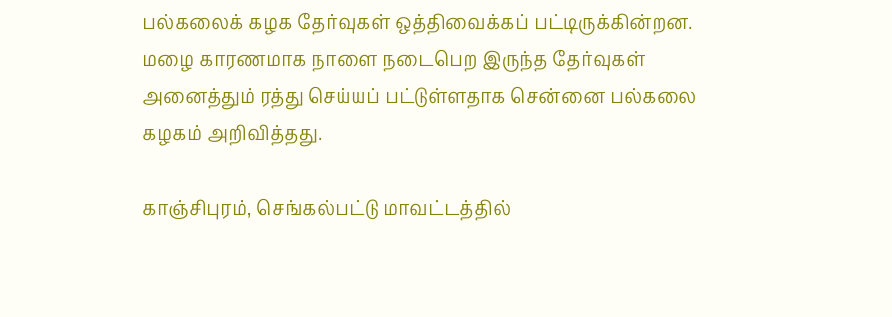பல்கலைக் கழக தேர்வுகள் ஒத்திவைக்கப் பட்டிருக்கின்றன. மழை காரணமாக நாளை நடைபெற இருந்த தேர்வுகள் அனைத்தும் ரத்து செய்யப் பட்டுள்ளதாக சென்னை பல்கலை கழகம் அறிவித்தது.

காஞ்சிபுரம், செங்கல்பட்டு மாவட்டத்தில்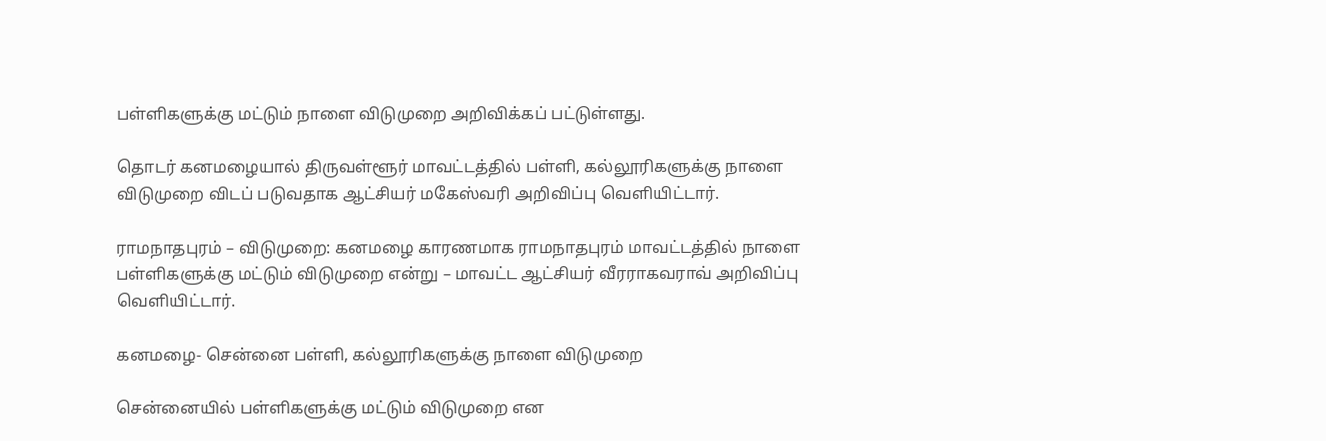பள்ளிகளுக்கு மட்டும் நாளை விடுமுறை அறிவிக்கப் பட்டுள்ளது.

தொடர் கனமழையால் திருவள்ளூர் மாவட்டத்தில் பள்ளி, கல்லூரிகளுக்கு நாளை விடுமுறை விடப் படுவதாக ஆட்சியர் மகேஸ்வரி அறிவிப்பு வெளியிட்டார்.

ராமநாதபுரம் – விடுமுறை: கனமழை காரணமாக ராமநாதபுரம் மாவட்டத்தில் நாளை பள்ளிகளுக்கு மட்டும் விடுமுறை என்று – மாவட்ட ஆட்சியர் வீரராகவராவ் அறிவிப்பு வெளியிட்டார்.

கனமழை- சென்னை பள்ளி, கல்லூரிகளுக்கு நாளை விடுமுறை

சென்னையில் பள்ளிகளுக்கு மட்டும் விடுமுறை என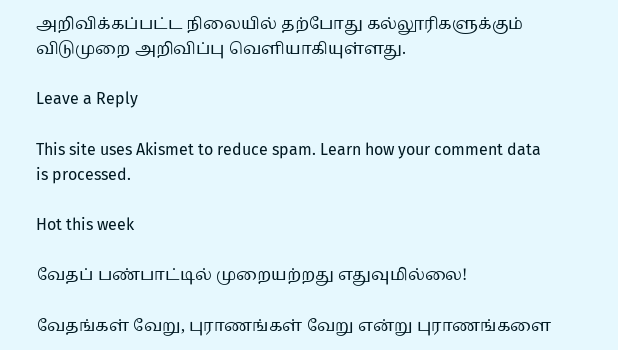அறிவிக்கப்பட்ட நிலையில் தற்போது கல்லூரிகளுக்கும் விடுமுறை அறிவிப்பு வெளியாகியுள்ளது.

Leave a Reply

This site uses Akismet to reduce spam. Learn how your comment data is processed.

Hot this week

வேதப் பண்பாட்டில் முறையற்றது எதுவுமில்லை!

வேதங்கள் வேறு, புராணங்கள் வேறு என்று புராணங்களை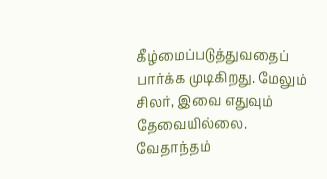கீழ்மைப்படுத்துவதைப்  பார்க்க முடிகிறது. மேலும் சிலர், இவை எதுவும் தேவையில்லை. வேதாந்தம்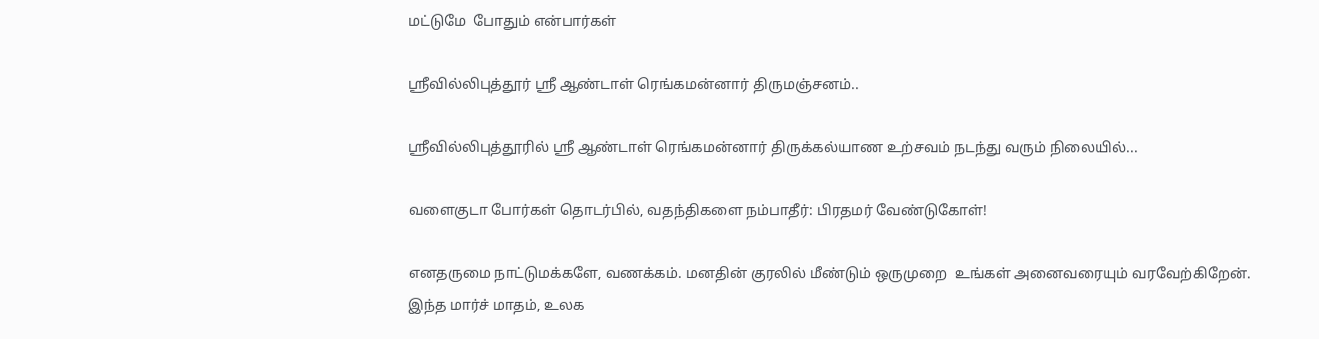மட்டுமே  போதும் என்பார்கள்

ஶ்ரீவில்லிபுத்தூர் ஶ்ரீ ஆண்டாள் ரெங்கமன்னார் திருமஞ்சனம்..

ஸ்ரீவில்லிபுத்தூரில் ஶ்ரீ ஆண்டாள் ரெங்கமன்னார் திருக்கல்யாண உற்சவம் நடந்து வரும் நிலையில்...

வளைகுடா போர்கள் தொடர்பில், வதந்திகளை நம்பாதீர்: பிரதமர் வேண்டுகோள்!

எனதருமை நாட்டுமக்களே, வணக்கம். மனதின் குரலில் மீண்டும் ஒருமுறை  உங்கள் அனைவரையும் வரவேற்கிறேன்.  இந்த மார்ச் மாதம், உலக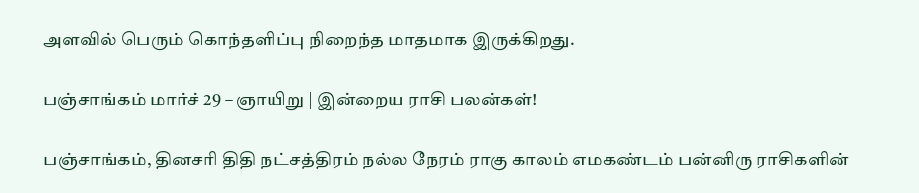அளவில் பெரும் கொந்தளிப்பு நிறைந்த மாதமாக இருக்கிறது.

பஞ்சாங்கம் மார்ச் 29 – ஞாயிறு | இன்றைய ராசி பலன்கள்!

பஞ்சாங்கம், தினசரி திதி நட்சத்திரம் நல்ல நேரம் ராகு காலம் எமகண்டம் பன்னிரு ராசிகளின்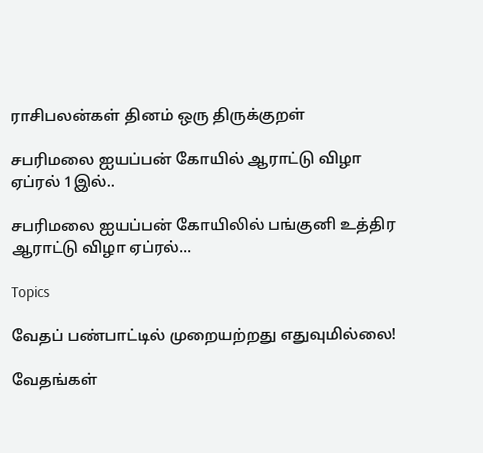ராசிபலன்கள் தினம் ஒரு திருக்குறள்

சபரிமலை ஐயப்பன் கோயில் ஆராட்டு விழா ஏப்ரல் 1இல்..

சபரிமலை ஐயப்பன் கோயிலில் பங்குனி உத்திர ஆராட்டு விழா ஏப்ரல்...

Topics

வேதப் பண்பாட்டில் முறையற்றது எதுவுமில்லை!

வேதங்கள்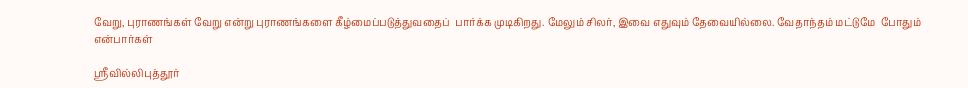வேறு, புராணங்கள் வேறு என்று புராணங்களை கீழ்மைப்படுத்துவதைப்  பார்க்க முடிகிறது. மேலும் சிலர், இவை எதுவும் தேவையில்லை. வேதாந்தம் மட்டுமே  போதும் என்பார்கள்

ஶ்ரீவில்லிபுத்தூர்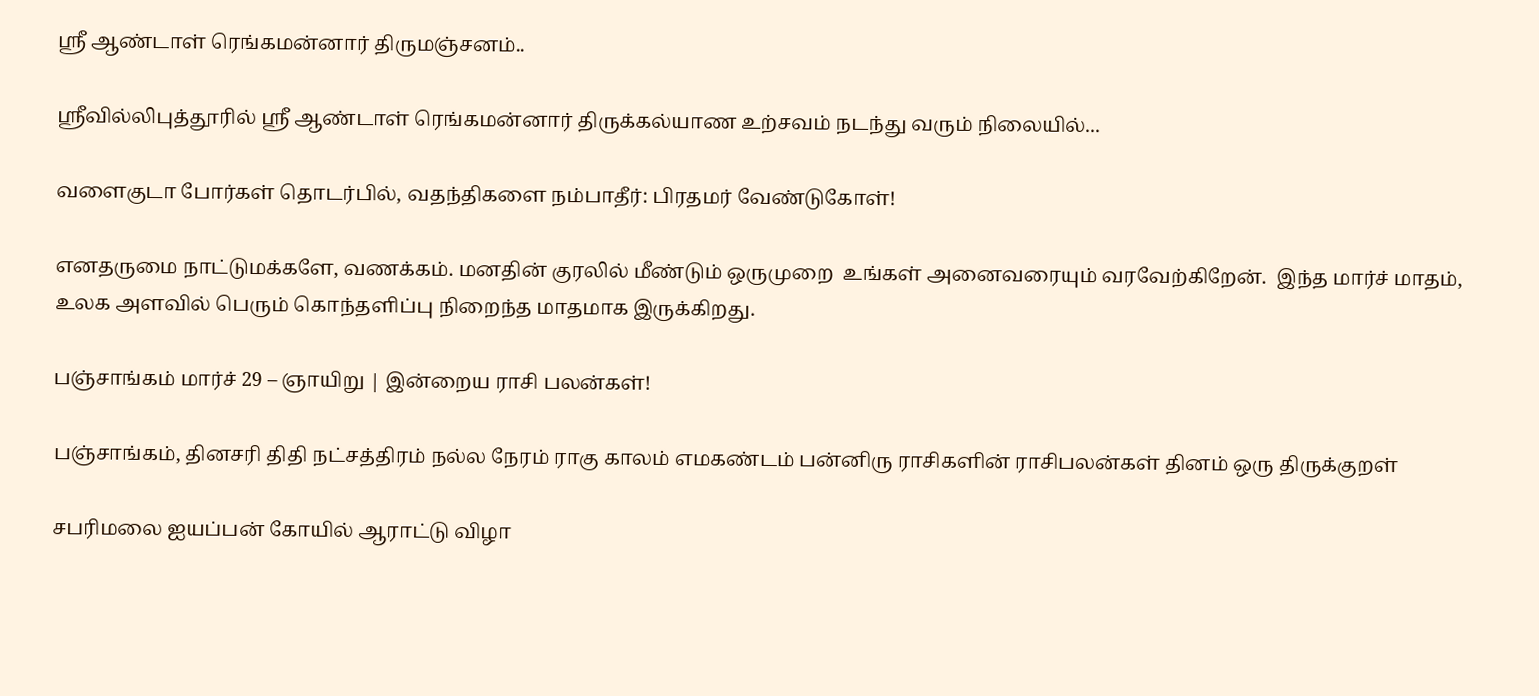ஶ்ரீ ஆண்டாள் ரெங்கமன்னார் திருமஞ்சனம்..

ஸ்ரீவில்லிபுத்தூரில் ஶ்ரீ ஆண்டாள் ரெங்கமன்னார் திருக்கல்யாண உற்சவம் நடந்து வரும் நிலையில்...

வளைகுடா போர்கள் தொடர்பில், வதந்திகளை நம்பாதீர்: பிரதமர் வேண்டுகோள்!

எனதருமை நாட்டுமக்களே, வணக்கம். மனதின் குரலில் மீண்டும் ஒருமுறை  உங்கள் அனைவரையும் வரவேற்கிறேன்.  இந்த மார்ச் மாதம், உலக அளவில் பெரும் கொந்தளிப்பு நிறைந்த மாதமாக இருக்கிறது.

பஞ்சாங்கம் மார்ச் 29 – ஞாயிறு | இன்றைய ராசி பலன்கள்!

பஞ்சாங்கம், தினசரி திதி நட்சத்திரம் நல்ல நேரம் ராகு காலம் எமகண்டம் பன்னிரு ராசிகளின் ராசிபலன்கள் தினம் ஒரு திருக்குறள்

சபரிமலை ஐயப்பன் கோயில் ஆராட்டு விழா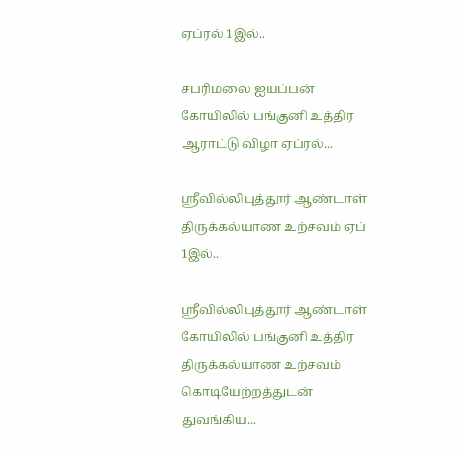ஏப்ரல் 1இல்..

சபரிமலை ஐயப்பன் கோயிலில் பங்குனி உத்திர ஆராட்டு விழா ஏப்ரல்...

ஸ்ரீவில்லிபுத்தூர் ஆண்டாள் திருக்கல்யாண உற்சவம் ஏப் 1இல்..

ஸ்ரீவில்லிபுத்தூர் ஆண்டாள் கோயிலில் பங்குனி உத்திர திருக்கல்யாண உற்சவம் கொடியேற்றத்துடன் துவங்கிய...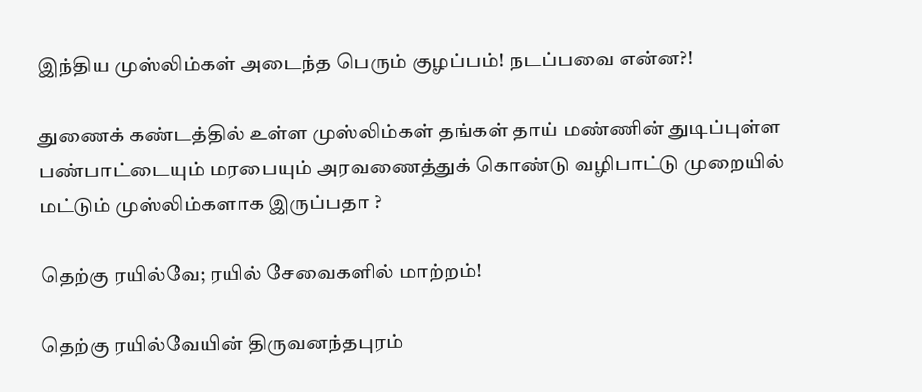இந்திய முஸ்லிம்கள் அடைந்த பெரும் குழப்பம்! நடப்பவை என்ன?!

துணைக் கண்டத்தில் உள்ள முஸ்லிம்கள் தங்கள் தாய் மண்ணின் துடிப்புள்ள பண்பாட்டையும் மரபையும் அரவணைத்துக் கொண்டு வழிபாட்டு முறையில் மட்டும் முஸ்லிம்களாக இருப்பதா ?

தெற்கு ரயில்வே; ரயில் சேவைகளில் மாற்றம்!

தெற்கு ரயில்வேயின் திருவனந்தபுரம்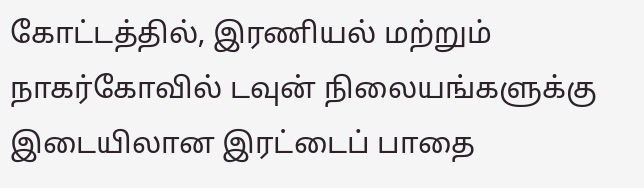கோட்டத்தில், இரணியல் மற்றும் நாகர்கோவில் டவுன் நிலையங்களுக்கு இடையிலான இரட்டைப் பாதை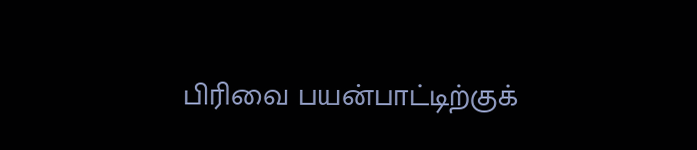பிரிவை பயன்பாட்டிற்குக்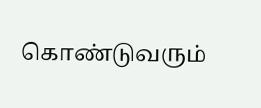கொண்டுவரும்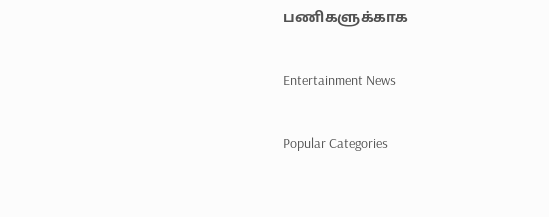பணிகளுக்காக

Entertainment News

Popular Categories